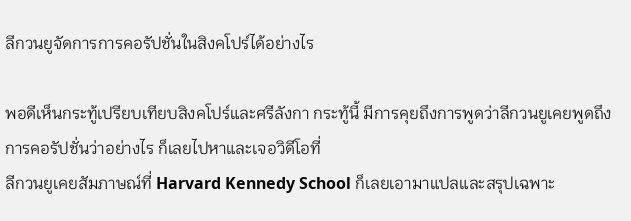ลีกวนยูจัดการการคอรัปชั่นในสิงคโปร์ได้อย่างไร

พอดีเห็นกระทู้เปรียบเทียบสิงคโปร์และศรีลังกา กระทู้นี้ มีการคุยถึงการพูดว่าลีกวนยูเคยพูดถึงการคอรัปชั่นว่าอย่างไร ก็เลยไปหาและเจอวิดีโอที่
ลีกวนยูเคยสัมภาษณ์ที่ Harvard Kennedy School ก็เลยเอามาแปลและสรุปเฉพาะ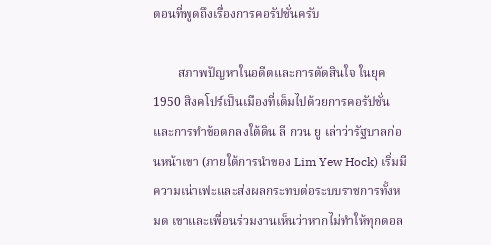ตอนที่พูดถึงเรื่องการคอรัปชั่นครับ

        สภาพปัญหาในอดีตและการตัดสินใจ ในยุค 1950 สิงคโปร์เป็นเมืองที่เต็มไปด้วยการคอรัปชั่นและการทำข้อตกลงใต้ดิน ลี กวน ยู เล่าว่ารัฐบาลก่อนหน้าเขา (ภายใต้การนำของ Lim Yew Hock) เริ่มมีความเน่าเฟะและส่งผลกระทบต่อระบบราชการทั้งหมด เขาและเพื่อนร่วมงานเห็นว่าหากไม่ทำให้ทุกดอล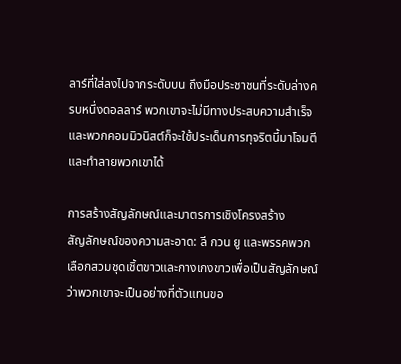ลาร์ที่ใส่ลงไปจากระดับบน ถึงมือประชาชนที่ระดับล่างครบหนึ่งดอลลาร์ พวกเขาจะไม่มีทางประสบความสำเร็จ และพวกคอมมิวนิสต์ก็จะใช้ประเด็นการทุจริตนี้มาโจมตีและทำลายพวกเขาได้

การสร้างสัญลักษณ์และมาตรการเชิงโครงสร้าง
สัญลักษณ์ของความสะอาด: ลี กวน ยู และพรรคพวกเลือกสวมชุดเชิ้ตขาวและกางเกงขาวเพื่อเป็นสัญลักษณ์ว่าพวกเขาจะเป็นอย่างที่ตัวแทนขอ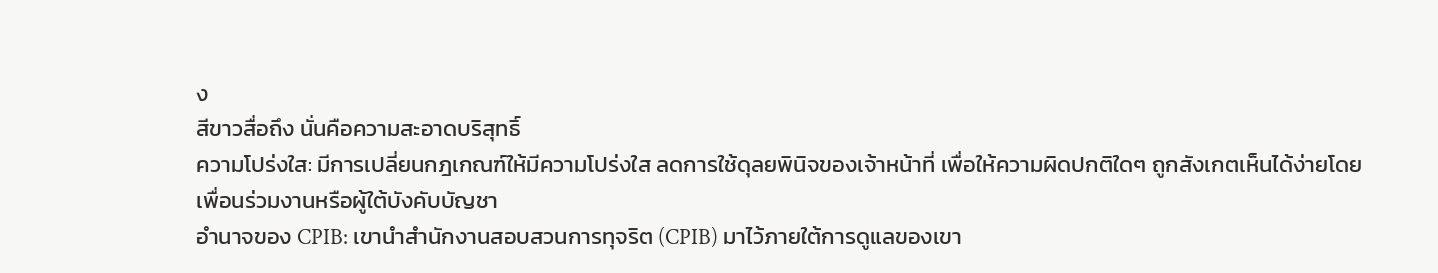ง
สีขาวสื่อถึง นั่นคือความสะอาดบริสุทธิ์
ความโปร่งใส: มีการเปลี่ยนกฎเกณฑ์ให้มีความโปร่งใส ลดการใช้ดุลยพินิจของเจ้าหน้าที่ เพื่อให้ความผิดปกติใดๆ ถูกสังเกตเห็นได้ง่ายโดย
เพื่อนร่วมงานหรือผู้ใต้บังคับบัญชา
อำนาจของ CPIB: เขานำสำนักงานสอบสวนการทุจริต (CPIB) มาไว้ภายใต้การดูแลของเขา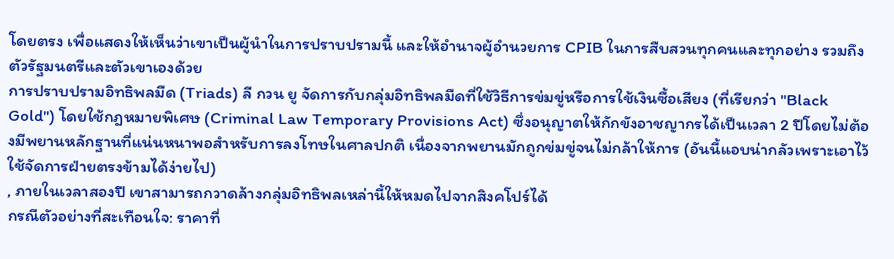โดยตรง เพื่อแสดงให้เห็นว่าเขาเป็นผู้นำในการปราบปรามนี้ และให้อำนาจผู้อำนวยการ CPIB ในการสืบสวนทุกคนและทุกอย่าง รวมถึงตัวรัฐมนตรีและตัวเขาเองด้วย
การปราบปรามอิทธิพลมืด (Triads) ลี กวน ยู จัดการกับกลุ่มอิทธิพลมืดที่ใช้วิธีการข่มขู่หรือการใช้เงินซื้อเสียง (ที่เรียกว่า "Black Gold") โดยใช้กฎหมายพิเศษ (Criminal Law Temporary Provisions Act) ซึ่งอนุญาตให้กักขังอาชญากรได้เป็นเวลา 2 ปีโดยไม่ต้องมีพยานหลักฐานที่แน่นหนาพอสำหรับการลงโทษในศาลปกติ เนื่องจากพยานมักถูกข่มขู่จนไม่กล้าให้การ (อันนี้แอบน่ากลัวเพราะเอาไว้ใช้จัดการฝ่ายตรงข้ามได้ง่ายไป)
, ภายในเวลาสองปี เขาสามารถกวาดล้างกลุ่มอิทธิพลเหล่านี้ให้หมดไปจากสิงคโปร์ได้
กรณีตัวอย่างที่สะเทือนใจ: ราคาที่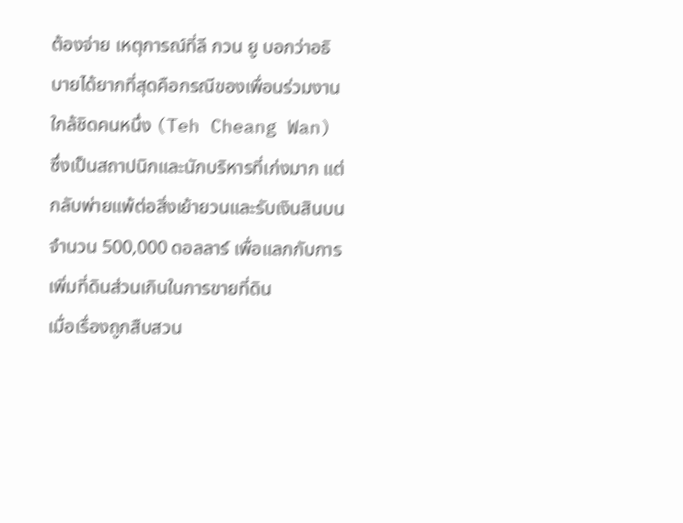ต้องจ่าย เหตุการณ์ที่ลี กวน ยู บอกว่าอธิบายได้ยากที่สุดคือกรณีของเพื่อนร่วมงานใกล้ชิดคนหนึ่ง (Teh Cheang Wan) ซึ่งเป็นสถาปนิกและนักบริหารที่เก่งมาก แต่กลับพ่ายแพ้ต่อสิ่งเย้ายวนและรับเงินสินบนจำนวน 500,000 ดอลลาร์ เพื่อแลกกับการเพิ่มที่ดินส่วนเกินในการขายที่ดิน
เมื่อเรื่องถูกสืบสวน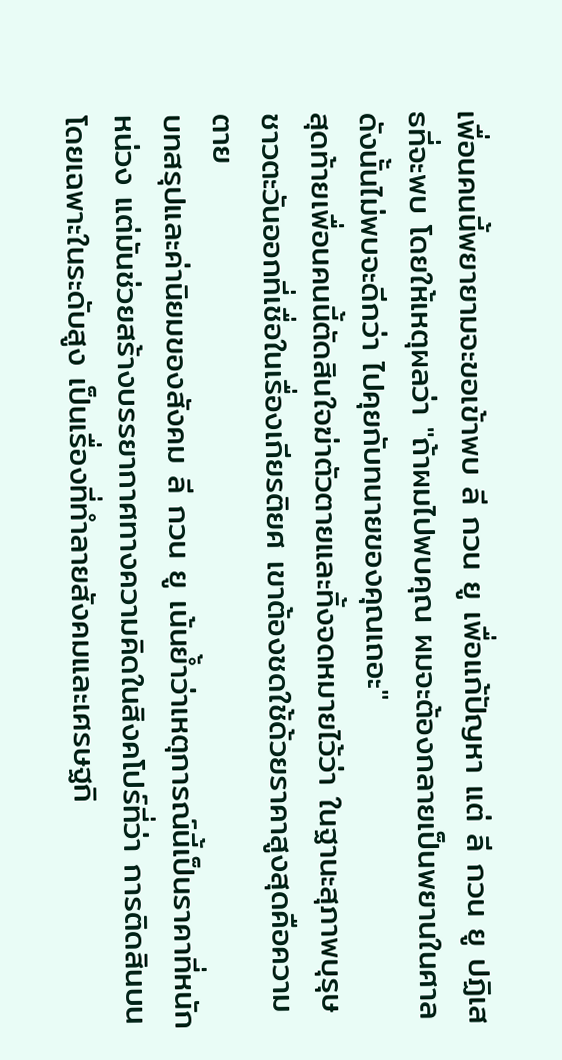เพื่อนคนนี้พยายามจะขอเข้าพบ ลี กวน ยู เพื่อแก้ปัญหา แต่ ลี กวน ยู ปฏิเสธที่จะพบ โดยให้เหตุผลว่า "ถ้าผมไปพบคุณ ผมจะต้องกลายเป็นพยานในศาล ดังนั้นไม่พบจะดีกว่า ไปคุยกับทนายของคุณเถอะ"
สุดท้ายเพื่อนคนนี้ตัดสินใจฆ่าตัวตายและทิ้งจดหมายไว้ว่า ในฐานะสุภาพบุรุษชาวตะวันออกที่เชื่อในเรื่องเกียรติยศ เขาต้องชดใช้ด้วยราคาสูงสุดคือความตาย
บทสรุปและค่านิยมของสังคม ลี กวน ยู เน้นย้ำว่าเหตุการณ์นี้เป็นราคาที่หนักหน่วง แต่มันช่วยสร้างบรรยากาศทางความคิดในสิงคโปร์ที่ว่า การติดสินบน โดยเฉพาะในระดับสูง เป็นเรื่องที่ทำลายสังคมและเศรษฐกิ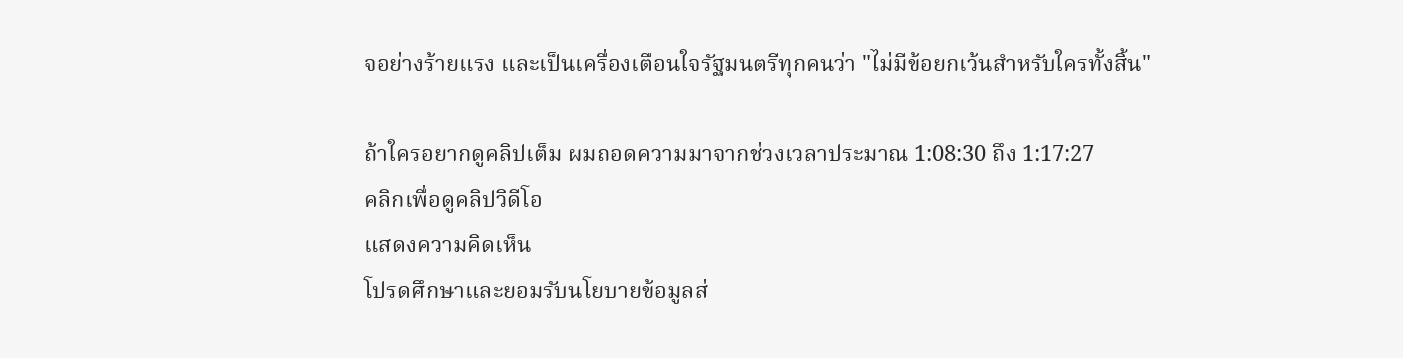จอย่างร้ายแรง และเป็นเครื่องเตือนใจรัฐมนตรีทุกคนว่า "ไม่มีข้อยกเว้นสำหรับใครทั้งสิ้น"

ถ้าใครอยากดูคลิปเต็ม ผมถอดความมาจากช่วงเวลาประมาณ 1:08:30 ถึง 1:17:27
คลิกเพื่อดูคลิปวิดีโอ
แสดงความคิดเห็น
โปรดศึกษาและยอมรับนโยบายข้อมูลส่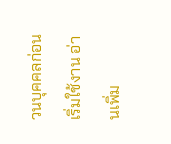วนบุคคลก่อนเริ่มใช้งาน อ่านเพิ่ม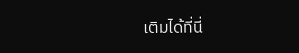เติมได้ที่นี่